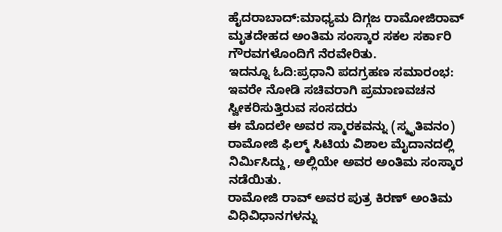ಹೈದರಾಬಾದ್:ಮಾಧ್ಯಮ ದಿಗ್ಗಜ ರಾಮೋಜಿರಾವ್ ಮೃತದೇಹದ ಅಂತಿಮ ಸಂಸ್ಕಾರ ಸಕಲ ಸರ್ಕಾರಿ ಗೌರವಗಳೊಂದಿಗೆ ನೆರವೇರಿತು.
ಇದನ್ನೂ ಓದಿ:ಪ್ರಧಾನಿ ಪದಗ್ರಹಣ ಸಮಾರಂಭ: ಇವರೇ ನೋಡಿ ಸಚಿವರಾಗಿ ಪ್ರಮಾಣವಚನ ಸ್ವೀಕರಿಸುತ್ತಿರುವ ಸಂಸದರು
ಈ ಮೊದಲೇ ಅವರ ಸ್ಮಾರಕವನ್ನು (ಸ್ಮೃತಿವನಂ) ರಾಮೋಜಿ ಫಿಲ್ಮ್ ಸಿಟಿಯ ವಿಶಾಲ ಮೈದಾನದಲ್ಲಿ ನಿರ್ಮಿಸಿದ್ದು, ಅಲ್ಲಿಯೇ ಅವರ ಅಂತಿಮ ಸಂಸ್ಕಾರ ನಡೆಯಿತು.
ರಾಮೋಜಿ ರಾವ್ ಅವರ ಪುತ್ರ ಕಿರಣ್ ಅಂತಿಮ ವಿಧಿವಿಧಾನಗಳನ್ನು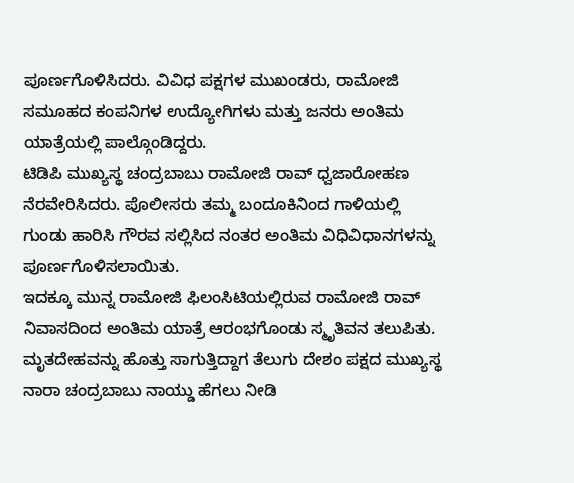ಪೂರ್ಣಗೊಳಿಸಿದರು. ವಿವಿಧ ಪಕ್ಷಗಳ ಮುಖಂಡರು, ರಾಮೋಜಿ ಸಮೂಹದ ಕಂಪನಿಗಳ ಉದ್ಯೋಗಿಗಳು ಮತ್ತು ಜನರು ಅಂತಿಮ ಯಾತ್ರೆಯಲ್ಲಿ ಪಾಲ್ಗೊಂಡಿದ್ದರು.
ಟಿಡಿಪಿ ಮುಖ್ಯಸ್ಥ ಚಂದ್ರಬಾಬು ರಾಮೋಜಿ ರಾವ್ ಧ್ವಜಾರೋಹಣ ನೆರವೇರಿಸಿದರು. ಪೊಲೀಸರು ತಮ್ಮ ಬಂದೂಕಿನಿಂದ ಗಾಳಿಯಲ್ಲಿ ಗುಂಡು ಹಾರಿಸಿ ಗೌರವ ಸಲ್ಲಿಸಿದ ನಂತರ ಅಂತಿಮ ವಿಧಿವಿಧಾನಗಳನ್ನು ಪೂರ್ಣಗೊಳಿಸಲಾಯಿತು.
ಇದಕ್ಕೂ ಮುನ್ನ ರಾಮೋಜಿ ಫಿಲಂಸಿಟಿಯಲ್ಲಿರುವ ರಾಮೋಜಿ ರಾವ್ ನಿವಾಸದಿಂದ ಅಂತಿಮ ಯಾತ್ರೆ ಆರಂಭಗೊಂಡು ಸ್ಮೃತಿವನ ತಲುಪಿತು. ಮೃತದೇಹವನ್ನು ಹೊತ್ತು ಸಾಗುತ್ತಿದ್ದಾಗ ತೆಲುಗು ದೇಶಂ ಪಕ್ಷದ ಮುಖ್ಯಸ್ಥ ನಾರಾ ಚಂದ್ರಬಾಬು ನಾಯ್ಡು ಹೆಗಲು ನೀಡಿ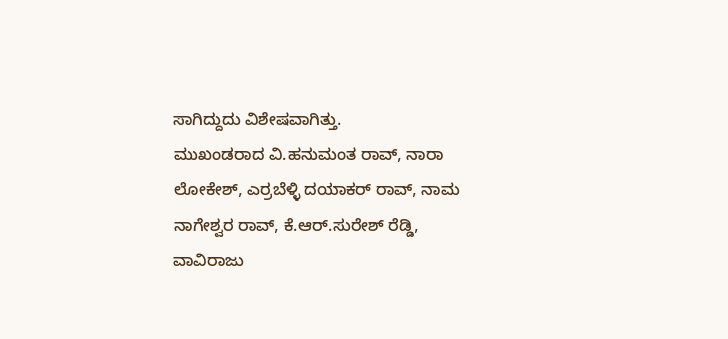ಸಾಗಿದ್ದುದು ವಿಶೇಷವಾಗಿತ್ತು.
ಮುಖಂಡರಾದ ವಿ.ಹನುಮಂತ ರಾವ್, ನಾರಾ ಲೋಕೇಶ್, ಎರ್ರಬೆಳ್ಳಿ ದಯಾಕರ್ ರಾವ್, ನಾಮ ನಾಗೇಶ್ವರ ರಾವ್, ಕೆ.ಆರ್.ಸುರೇಶ್ ರೆಡ್ಡಿ, ವಾವಿರಾಜು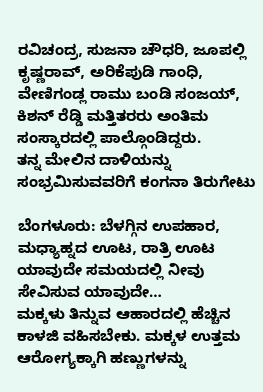ರವಿಚಂದ್ರ, ಸುಜನಾ ಚೌಧರಿ, ಜೂಪಲ್ಲಿ ಕೃಷ್ಣರಾವ್, ಅರಿಕೆಪುಡಿ ಗಾಂಧಿ, ವೇಣಿಗಂಡ್ಲ ರಾಮು ಬಂಡಿ ಸಂಜಯ್, ಕಿಶನ್ ರೆಡ್ಡಿ ಮತ್ತಿತರರು ಅಂತಿಮ ಸಂಸ್ಕಾರದಲ್ಲಿ ಪಾಲ್ಗೊಂಡಿದ್ದರು.
ತನ್ನ ಮೇಲಿನ ದಾಳಿಯನ್ನು ಸಂಭ್ರಮಿಸುವವರಿಗೆ ಕಂಗನಾ ತಿರುಗೇಟು

ಬೆಂಗಳೂರು: ಬೆಳಗ್ಗಿನ ಉಪಹಾರ, ಮಧ್ಯಾಹ್ನದ ಊಟ, ರಾತ್ರಿ ಊಟ ಯಾವುದೇ ಸಮಯದಲ್ಲಿ ನೀವು ಸೇವಿಸುವ ಯಾವುದೇ…
ಮಕ್ಕಳು ತಿನ್ನುವ ಆಹಾರದಲ್ಲಿ ಹೆಚ್ಚಿನ ಕಾಳಜಿ ವಹಿಸಬೇಕು. ಮಕ್ಕಳ ಉತ್ತಮ ಆರೋಗ್ಯಕ್ಕಾಗಿ ಹಣ್ಣುಗಳನ್ನು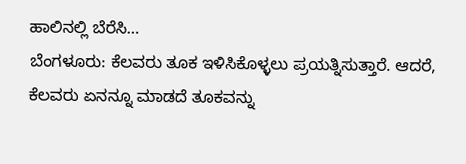ಹಾಲಿನಲ್ಲಿ ಬೆರೆಸಿ…
ಬೆಂಗಳೂರು: ಕೆಲವರು ತೂಕ ಇಳಿಸಿಕೊಳ್ಳಲು ಪ್ರಯತ್ನಿಸುತ್ತಾರೆ. ಆದರೆ, ಕೆಲವರು ಏನನ್ನೂ ಮಾಡದೆ ತೂಕವನ್ನು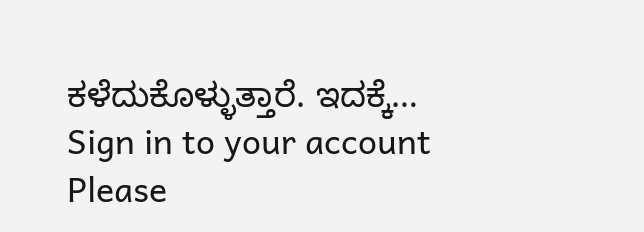ಕಳೆದುಕೊಳ್ಳುತ್ತಾರೆ. ಇದಕ್ಕೆ…
Sign in to your account
Please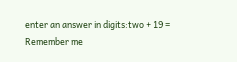enter an answer in digits:two + 19 =
Remember me